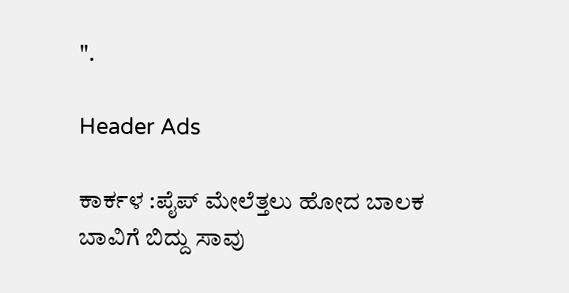".

Header Ads

ಕಾರ್ಕಳ :ಪೈಪ್ ಮೇಲೆತ್ತಲು ಹೋದ ಬಾಲಕ ಬಾವಿಗೆ ಬಿದ್ದು ಸಾವು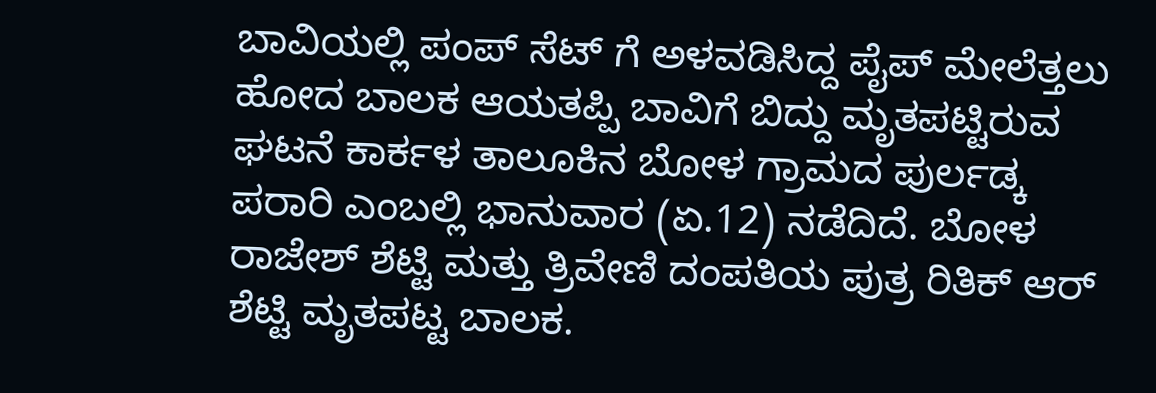ಬಾವಿಯಲ್ಲಿ ಪಂಪ್ ಸೆಟ್ ಗೆ ಅಳವಡಿಸಿದ್ದ ಪೈಪ್ ಮೇಲೆತ್ತಲು ಹೋದ ಬಾಲಕ ಆಯತಪ್ಪಿ ಬಾವಿಗೆ ಬಿದ್ದು ಮೃತಪಟ್ಟಿರುವ ಘಟನೆ ಕಾರ್ಕಳ ತಾಲೂಕಿನ ಬೋಳ ಗ್ರಾಮದ ಪುರ್ಲಡ್ಕ ಪರಾರಿ ಎಂಬಲ್ಲಿ ಭಾನುವಾರ (ಏ.12) ನಡೆದಿದೆ. ಬೋಳ ರಾಜೇಶ್ ಶೆಟ್ಟಿ ಮತ್ತು ತ್ರಿವೇಣಿ ದಂಪತಿಯ ಪುತ್ರ ರಿತಿಕ್ ಆರ್ ಶೆಟ್ಟಿ ಮೃತಪಟ್ಟ ಬಾಲಕ.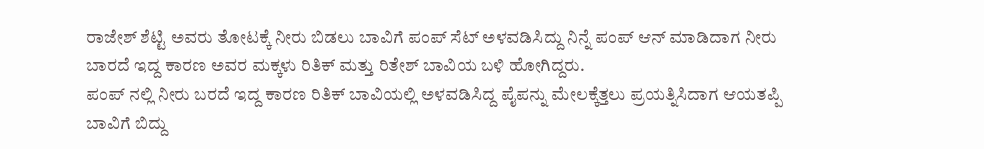ರಾಜೇಶ್ ಶೆಟ್ಟಿ ಅವರು ತೋಟಕ್ಕೆ ನೀರು ಬಿಡಲು ಬಾವಿಗೆ ಪಂಪ್ ಸೆಟ್ ಅಳವಡಿಸಿದ್ದು ನಿನ್ನೆ ಪಂಪ್ ಆನ್ ಮಾಡಿದಾಗ ನೀರು ಬಾರದೆ ಇದ್ದ ಕಾರಣ ಅವರ ಮಕ್ಕಳು ರಿತಿಕ್ ಮತ್ತು ರಿತೇಶ್ ಬಾವಿಯ ಬಳಿ ಹೋಗಿದ್ದರು.
ಪಂಪ್ ನಲ್ಲಿ ನೀರು ಬರದೆ ಇದ್ದ ಕಾರಣ ರಿತಿಕ್ ಬಾವಿಯಲ್ಲಿ ಅಳವಡಿಸಿದ್ದ ಪೈಪನ್ನು ಮೇಲಕ್ಕೆತ್ತಲು ಪ್ರಯತ್ನಿಸಿದಾಗ ಆಯತಪ್ಪಿ ಬಾವಿಗೆ ಬಿದ್ದು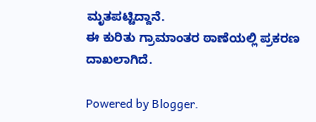ಮೃತಪಟ್ಟಿದ್ದಾನೆ.
ಈ ಕುರಿತು ಗ್ರಾಮಾಂತರ ಠಾಣೆಯಲ್ಲಿ ಪ್ರಕರಣ ದಾಖಲಾಗಿದೆ.

Powered by Blogger.